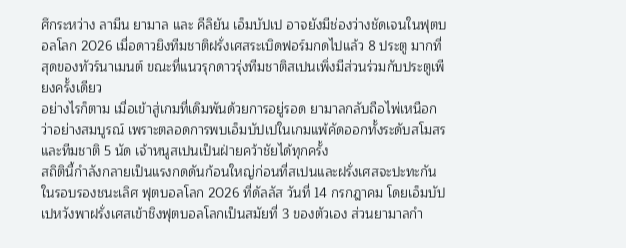ศึกระหว่าง ลามีน ยามาล และ คีลิยัน เอ็มบัปเป อาจยังมีช่องว่างชัดเจนในฟุตบอลโลก 2026 เมื่อดาวยิงทีมชาติฝรั่งเศสระเบิดฟอร์มกดไปแล้ว 8 ประตู มากที่สุดของทัวร์นาเมนต์ ขณะที่แนวรุกดาวรุ่งทีมชาติสเปนเพิ่งมีส่วนร่วมกับประตูเพียงครั้งเดียว
อย่างไรก็ตาม เมื่อเข้าสู่เกมที่เดิมพันด้วยการอยู่รอด ยามาลกลับถือไพ่เหนือกว่าอย่างสมบูรณ์ เพราะตลอดการพบเอ็มบัปเปในเกมแพ้คัดออกทั้งระดับสโมสรและทีมชาติ 5 นัด เจ้าหนูสเปนเป็นฝ่ายคว้าชัยได้ทุกครั้ง
สถิตินี้กำลังกลายเป็นแรงกดดันก้อนใหญ่ก่อนที่สเปนและฝรั่งเศสจะปะทะกันในรอบรองชนะเลิศ ฟุตบอลโลก 2026 ที่ดัลลัส วันที่ 14 กรกฎาคม โดยเอ็มบัปเปหวังพาฝรั่งเศสเข้าชิงฟุตบอลโลกเป็นสมัยที่ 3 ของตัวเอง ส่วนยามาลกำ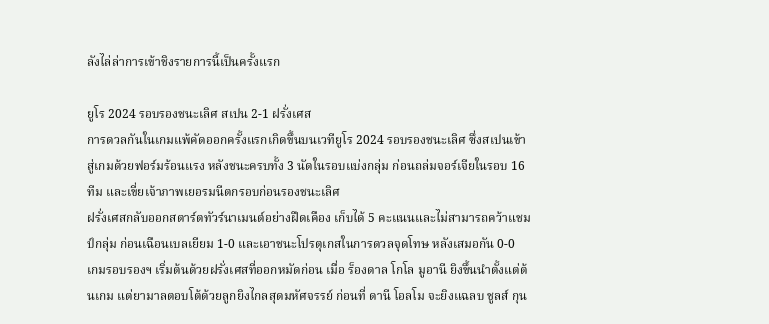ลังไล่ล่าการเข้าชิงรายการนี้เป็นครั้งแรก

ยูโร 2024 รอบรองชนะเลิศ สเปน 2-1 ฝรั่งเศส
การดวลกันในเกมแพ้คัดออกครั้งแรกเกิดขึ้นบนเวทียูโร 2024 รอบรองชนะเลิศ ซึ่งสเปนเข้าสู่เกมด้วยฟอร์มร้อนแรง หลังชนะครบทั้ง 3 นัดในรอบแบ่งกลุ่ม ก่อนถล่มจอร์เจียในรอบ 16 ทีม และเขี่ยเจ้าภาพเยอรมนีตกรอบก่อนรองชนะเลิศ
ฝรั่งเศสกลับออกสตาร์ตทัวร์นาเมนต์อย่างฝืดเคือง เก็บได้ 5 คะแนนและไม่สามารถคว้าแชมป์กลุ่ม ก่อนเฉือนเบลเยียม 1-0 และเอาชนะโปรตุเกสในการดวลจุดโทษ หลังเสมอกัน 0-0
เกมรอบรองฯ เริ่มต้นด้วยฝรั่งเศสที่ออกหมัดก่อน เมื่อ ร็องดาล โกโล มูอานี ยิงขึ้นนำตั้งแต่ต้นเกม แต่ยามาลตอบโต้ด้วยลูกยิงไกลสุดมหัศจรรย์ ก่อนที่ ดานี โอลโม จะยิงแฉลบ ชูลส์ กุน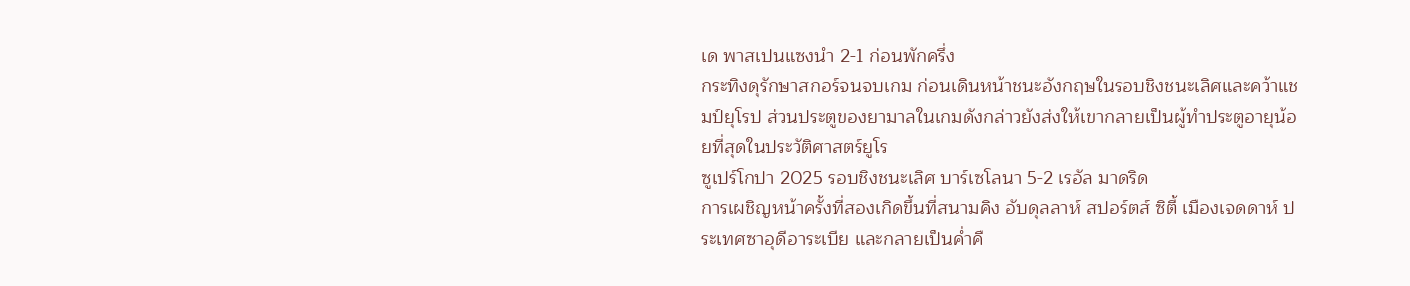เด พาสเปนแซงนำ 2-1 ก่อนพักครึ่ง
กระทิงดุรักษาสกอร์จนจบเกม ก่อนเดินหน้าชนะอังกฤษในรอบชิงชนะเลิศและคว้าแชมป์ยุโรป ส่วนประตูของยามาลในเกมดังกล่าวยังส่งให้เขากลายเป็นผู้ทำประตูอายุน้อยที่สุดในประวัติศาสตร์ยูโร
ซูเปร์โกปา 2025 รอบชิงชนะเลิศ บาร์เซโลนา 5-2 เรอัล มาดริด
การเผชิญหน้าครั้งที่สองเกิดขึ้นที่สนามคิง อับดุลลาห์ สปอร์ตส์ ซิตี้ เมืองเจดดาห์ ประเทศซาอุดีอาระเบีย และกลายเป็นค่ำคื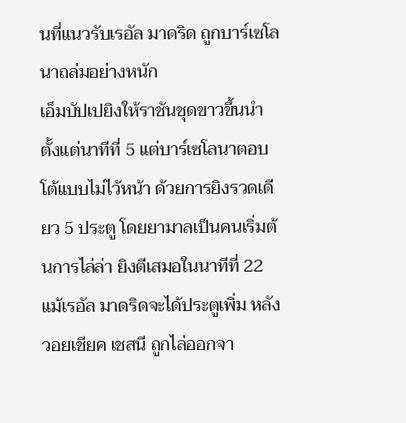นที่แนวรับเรอัล มาดริด ถูกบาร์เซโลนาถล่มอย่างหนัก
เอ็มบัปเปยิงให้ราชันชุดขาวขึ้นนำตั้งแต่นาทีที่ 5 แต่บาร์เซโลนาตอบโต้แบบไม่ไว้หน้า ด้วยการยิงรวดเดียว 5 ประตู โดยยามาลเป็นคนเริ่มต้นการไล่ล่า ยิงตีเสมอในนาทีที่ 22
แม้เรอัล มาดริดจะได้ประตูเพิ่ม หลัง วอยเชียค เชสนี ถูกไล่ออกจา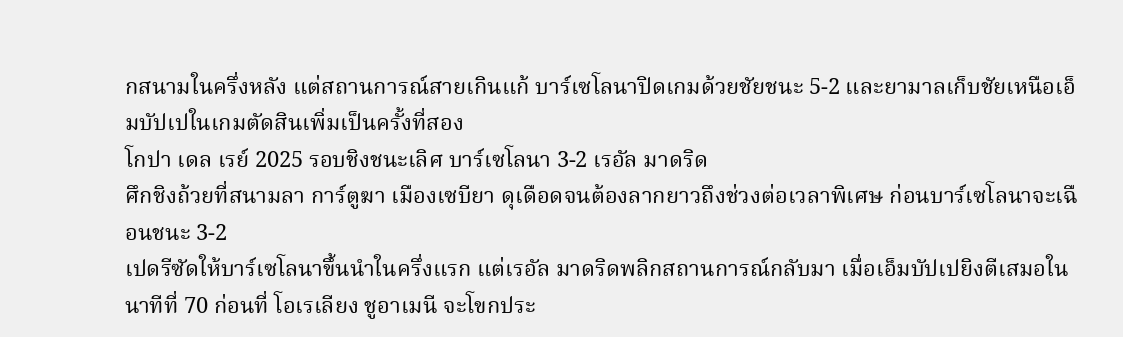กสนามในครึ่งหลัง แต่สถานการณ์สายเกินแก้ บาร์เซโลนาปิดเกมด้วยชัยชนะ 5-2 และยามาลเก็บชัยเหนือเอ็มบัปเปในเกมตัดสินเพิ่มเป็นครั้งที่สอง
โกปา เดล เรย์ 2025 รอบชิงชนะเลิศ บาร์เซโลนา 3-2 เรอัล มาดริด
ศึกชิงถ้วยที่สนามลา การ์ตูฆา เมืองเซบียา ดุเดือดจนต้องลากยาวถึงช่วงต่อเวลาพิเศษ ก่อนบาร์เซโลนาจะเฉือนชนะ 3-2
เปดรีซัดให้บาร์เซโลนาขึ้นนำในครึ่งแรก แต่เรอัล มาดริดพลิกสถานการณ์กลับมา เมื่อเอ็มบัปเปยิงตีเสมอในนาทีที่ 70 ก่อนที่ โอเรเลียง ชูอาเมนี จะโขกประ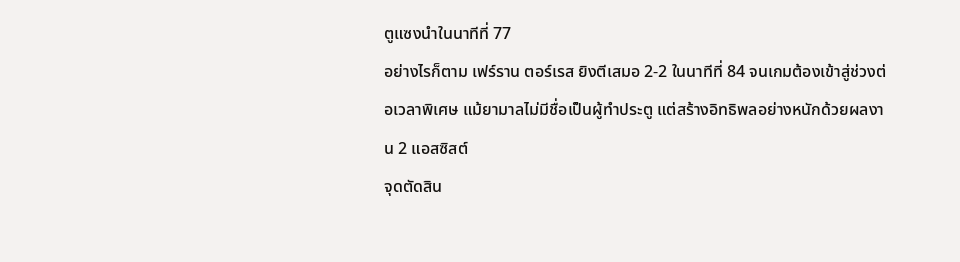ตูแซงนำในนาทีที่ 77
อย่างไรก็ตาม เฟร์ราน ตอร์เรส ยิงตีเสมอ 2-2 ในนาทีที่ 84 จนเกมต้องเข้าสู่ช่วงต่อเวลาพิเศษ แม้ยามาลไม่มีชื่อเป็นผู้ทำประตู แต่สร้างอิทธิพลอย่างหนักด้วยผลงาน 2 แอสซิสต์
จุดตัดสิน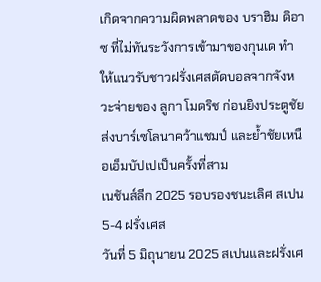เกิดจากความผิดพลาดของ บราฮิม ดิอาซ ที่ไม่ทันระวังการเข้ามาของกุนเด ทำให้แนวรับชาวฝรั่งเศสตัดบอลจากจังหวะจ่ายของ ลูกา โมดริช ก่อนยิงประตูชัย ส่งบาร์เซโลนาคว้าแชมป์ และย้ำชัยเหนือเอ็มบัปเปเป็นครั้งที่สาม
เนชันส์ลีก 2025 รอบรองชนะเลิศ สเปน 5-4 ฝรั่งเศส
วันที่ 5 มิถุนายน 2025 สเปนและฝรั่งเศ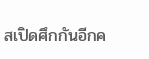สเปิดศึกกันอีกค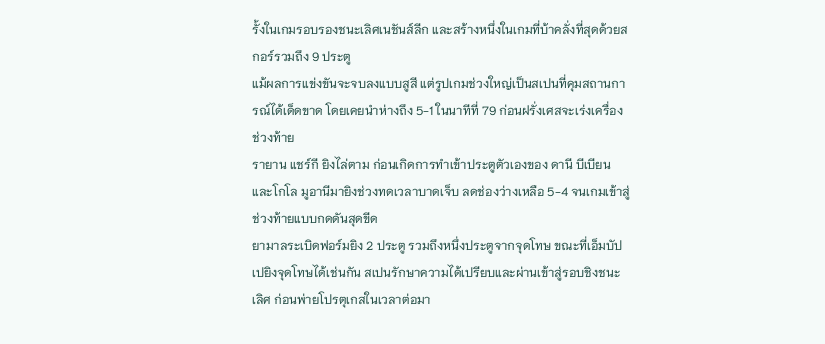รั้งในเกมรอบรองชนะเลิศเนชันส์ลีก และสร้างหนึ่งในเกมที่บ้าคลั่งที่สุดด้วยสกอร์รวมถึง 9 ประตู
แม้ผลการแข่งขันจะจบลงแบบสูสี แต่รูปเกมช่วงใหญ่เป็นสเปนที่คุมสถานการณ์ได้เด็ดขาด โดยเคยนำห่างถึง 5-1 ในนาทีที่ 79 ก่อนฝรั่งเศสจะเร่งเครื่องช่วงท้าย
รายาน แชร์กี ยิงไล่ตาม ก่อนเกิดการทำเข้าประตูตัวเองของ ดานี บีเบียน และโกโล มูอานีมายิงช่วงทดเวลาบาดเจ็บ ลดช่องว่างเหลือ 5-4 จนเกมเข้าสู่ช่วงท้ายแบบกดดันสุดขีด
ยามาลระเบิดฟอร์มยิง 2 ประตู รวมถึงหนึ่งประตูจากจุดโทษ ขณะที่เอ็มบัปเปยิงจุดโทษได้เช่นกัน สเปนรักษาความได้เปรียบและผ่านเข้าสู่รอบชิงชนะเลิศ ก่อนพ่ายโปรตุเกสในเวลาต่อมา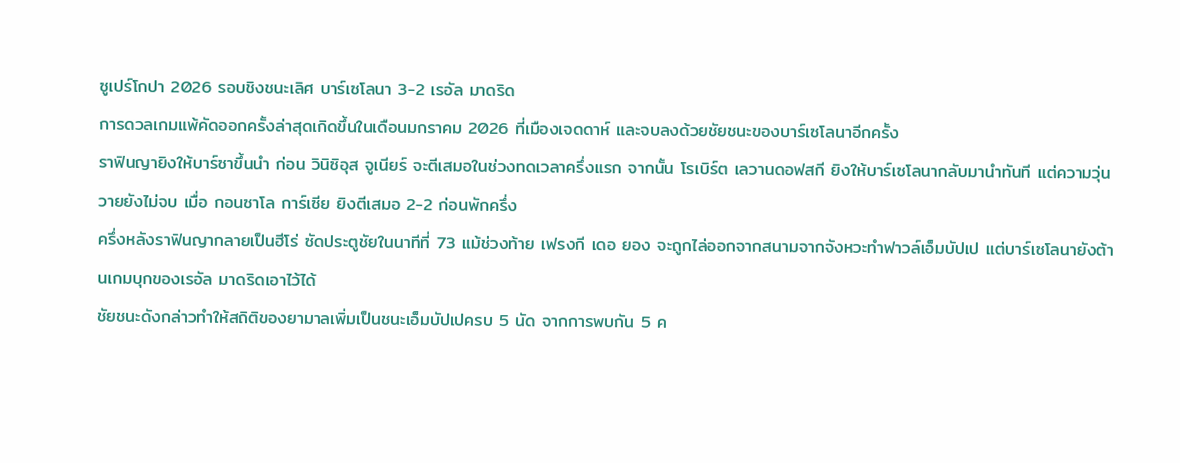ซูเปร์โกปา 2026 รอบชิงชนะเลิศ บาร์เซโลนา 3-2 เรอัล มาดริด
การดวลเกมแพ้คัดออกครั้งล่าสุดเกิดขึ้นในเดือนมกราคม 2026 ที่เมืองเจดดาห์ และจบลงด้วยชัยชนะของบาร์เซโลนาอีกครั้ง
ราฟินญายิงให้บาร์ซาขึ้นนำ ก่อน วินิซิอุส จูเนียร์ จะตีเสมอในช่วงทดเวลาครึ่งแรก จากนั้น โรเบิร์ต เลวานดอฟสกี ยิงให้บาร์เซโลนากลับมานำทันที แต่ความวุ่นวายยังไม่จบ เมื่อ กอนซาโล การ์เซีย ยิงตีเสมอ 2-2 ก่อนพักครึ่ง
ครึ่งหลังราฟินญากลายเป็นฮีโร่ ซัดประตูชัยในนาทีที่ 73 แม้ช่วงท้าย เฟรงกี เดอ ยอง จะถูกไล่ออกจากสนามจากจังหวะทำฟาวล์เอ็มบัปเป แต่บาร์เซโลนายังต้านเกมบุกของเรอัล มาดริดเอาไว้ได้
ชัยชนะดังกล่าวทำให้สถิติของยามาลเพิ่มเป็นชนะเอ็มบัปเปครบ 5 นัด จากการพบกัน 5 ค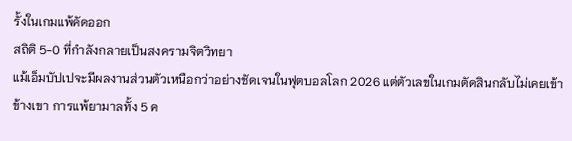รั้งในเกมแพ้คัดออก
สถิติ 5-0 ที่กำลังกลายเป็นสงครามจิตวิทยา
แม้เอ็มบัปเปจะมีผลงานส่วนตัวเหนือกว่าอย่างชัดเจนในฟุตบอลโลก 2026 แต่ตัวเลขในเกมตัดสินกลับไม่เคยเข้าข้างเขา การแพ้ยามาลทั้ง 5 ค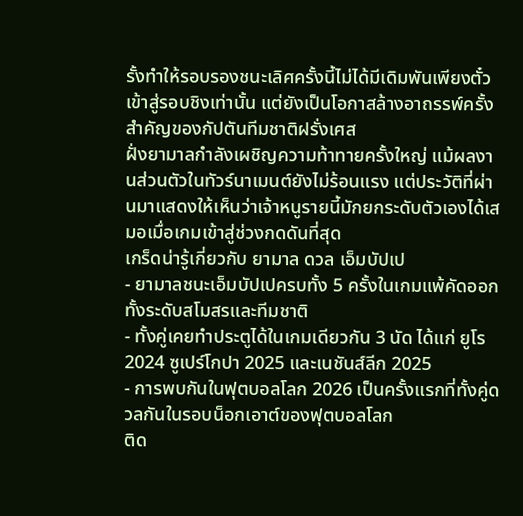รั้งทำให้รอบรองชนะเลิศครั้งนี้ไม่ได้มีเดิมพันเพียงตั๋วเข้าสู่รอบชิงเท่านั้น แต่ยังเป็นโอกาสล้างอาถรรพ์ครั้งสำคัญของกัปตันทีมชาติฝรั่งเศส
ฝั่งยามาลกำลังเผชิญความท้าทายครั้งใหญ่ แม้ผลงานส่วนตัวในทัวร์นาเมนต์ยังไม่ร้อนแรง แต่ประวัติที่ผ่านมาแสดงให้เห็นว่าเจ้าหนูรายนี้มักยกระดับตัวเองได้เสมอเมื่อเกมเข้าสู่ช่วงกดดันที่สุด
เกร็ดน่ารู้เกี่ยวกับ ยามาล ดวล เอ็มบัปเป
- ยามาลชนะเอ็มบัปเปครบทั้ง 5 ครั้งในเกมแพ้คัดออก ทั้งระดับสโมสรและทีมชาติ
- ทั้งคู่เคยทำประตูได้ในเกมเดียวกัน 3 นัด ได้แก่ ยูโร 2024 ซูเปร์โกปา 2025 และเนชันส์ลีก 2025
- การพบกันในฟุตบอลโลก 2026 เป็นครั้งแรกที่ทั้งคู่ดวลกันในรอบน็อกเอาต์ของฟุตบอลโลก
ติด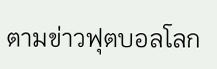ตามข่าวฟุตบอลโลก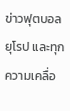ข่าวฟุตบอลยุโรป และทุกความเคลื่อ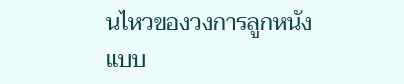นไหวของวงการลูกหนังแบบ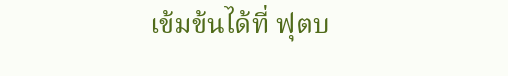เข้มข้นได้ที่ ฟุตบ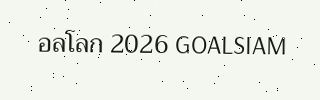อลโลก 2026 GOALSIAM